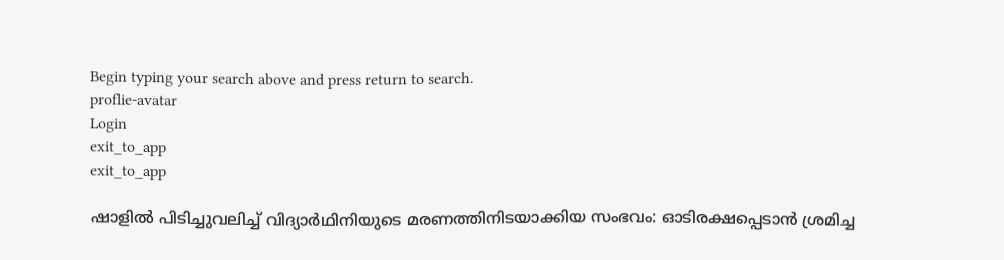Begin typing your search above and press return to search.
proflie-avatar
Login
exit_to_app
exit_to_app

ഷാളിൽ പിടിച്ചുവലിച്ച് വിദ്യാർഥിനിയുടെ മരണത്തിനിടയാക്കിയ സംഭവം: ഓടിരക്ഷപ്പെടാൻ ശ്രമിച്ച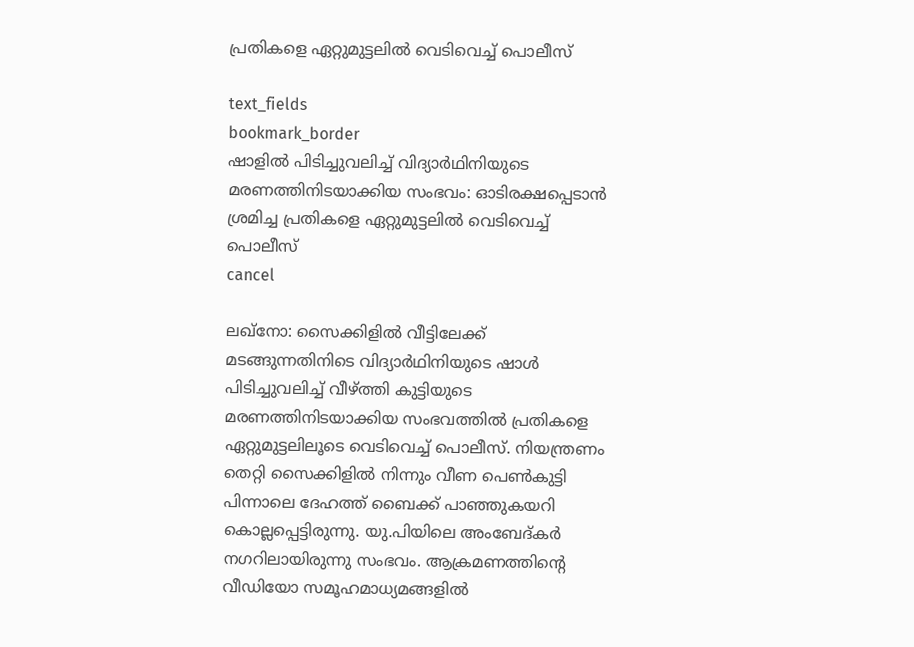പ്രതികളെ ഏറ്റുമുട്ടലിൽ വെടിവെച്ച് പൊലീസ്

text_fields
bookmark_border
ഷാളിൽ പിടിച്ചുവലിച്ച് വിദ്യാർഥിനിയുടെ മരണത്തിനിടയാക്കിയ സംഭവം: ഓടിരക്ഷപ്പെടാൻ ശ്രമിച്ച പ്രതികളെ ഏറ്റുമുട്ടലിൽ വെടിവെച്ച് പൊലീസ്
cancel

ലഖ്നോ: സൈക്കിളിൽ വീട്ടിലേക്ക് മടങ്ങുന്നതിനിടെ വിദ്യാർഥിനിയുടെ ഷാൾ പിടിച്ചുവലിച്ച് വീഴ്ത്തി കുട്ടിയുടെ മരണത്തിനിടയാക്കിയ സംഭവത്തിൽ പ്രതികളെ ഏറ്റുമുട്ടലിലൂടെ വെടിവെച്ച് പൊലീസ്. നിയന്ത്രണം തെറ്റി സൈക്കിളിൽ നിന്നും വീണ പെൺകുട്ടി പിന്നാലെ ദേഹത്ത് ബൈക്ക് പാഞ്ഞുകയറി കൊല്ലപ്പെട്ടിരുന്നു. യു.പിയിലെ അംബേദ്കർ നഗറിലായിരുന്നു സംഭവം. ആക്രമണത്തിന്‍റെ വീഡിയോ സമൂഹമാധ്യമങ്ങളിൽ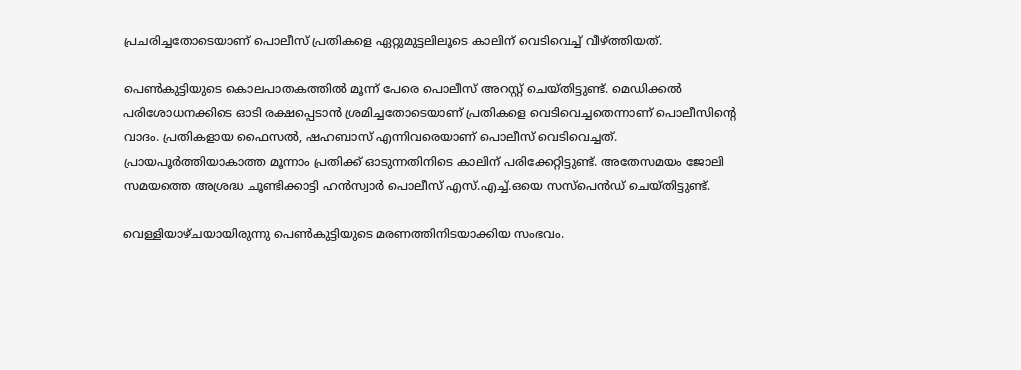പ്രചരിച്ചതോടെയാണ് പൊലീസ് പ്രതികളെ ഏറ്റുമുട്ടലിലൂടെ കാലിന് വെടിവെച്ച് വീഴ്ത്തിയത്.

പെൺകുട്ടിയുടെ കൊലപാതകത്തിൽ മൂന്ന് പേരെ പൊലീസ് അറസ്റ്റ് ചെയ്തിട്ടുണ്ട്. മെഡിക്കൽ പരിശോധനക്കിടെ ഓടി രക്ഷപ്പെടാൻ ശ്രമിച്ചതോടെയാണ് പ്രതികളെ വെടിവെച്ചതെന്നാണ് പൊലീസിന്‍റെ വാദം. പ്രതികളായ ഫൈസൽ, ഷഹബാസ് എന്നിവരെയാണ് പൊലീസ് വെടിവെച്ചത്. പ്രായപൂർത്തിയാകാത്ത മൂന്നാം പ്രതിക്ക് ഓടുന്നതിനിടെ കാലിന് പരിക്കേറ്റിട്ടുണ്ട്. അതേസമയം ജോലി സമയത്തെ അശ്രദ്ധ ചൂണ്ടിക്കാട്ടി ഹൻസ്വാർ പൊലീസ് എസ്.എച്ച്.ഒയെ സസ്പെൻഡ് ചെയ്തിട്ടുണ്ട്.

വെള്ളിയാഴ്ചയായിരുന്നു പെൺകുട്ടിയുടെ മരണത്തിനിടയാക്കിയ സംഭവം.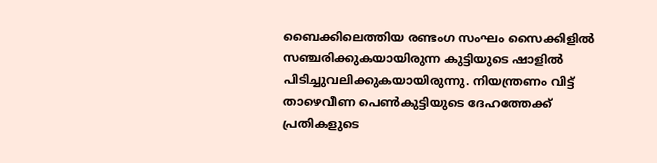ബൈക്കിലെത്തിയ രണ്ടംഗ സംഘം സൈക്കിളിൽ സഞ്ചരിക്കുകയായിരുന്ന കുട്ടിയുടെ ഷാളിൽ പിടിച്ചുവലിക്കുകയായിരുന്നു. നിയന്ത്രണം വിട്ട് താഴെവീണ പെൺകുട്ടിയുടെ ദേഹത്തേക്ക് പ്രതികളുടെ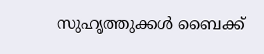സുഹൃത്തുക്കൾ ബൈക്ക്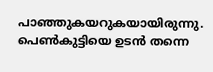പാഞ്ഞുകയറുകയായിരുന്നു. പെൺകുട്ടിയെ ഉടൻ തന്നെ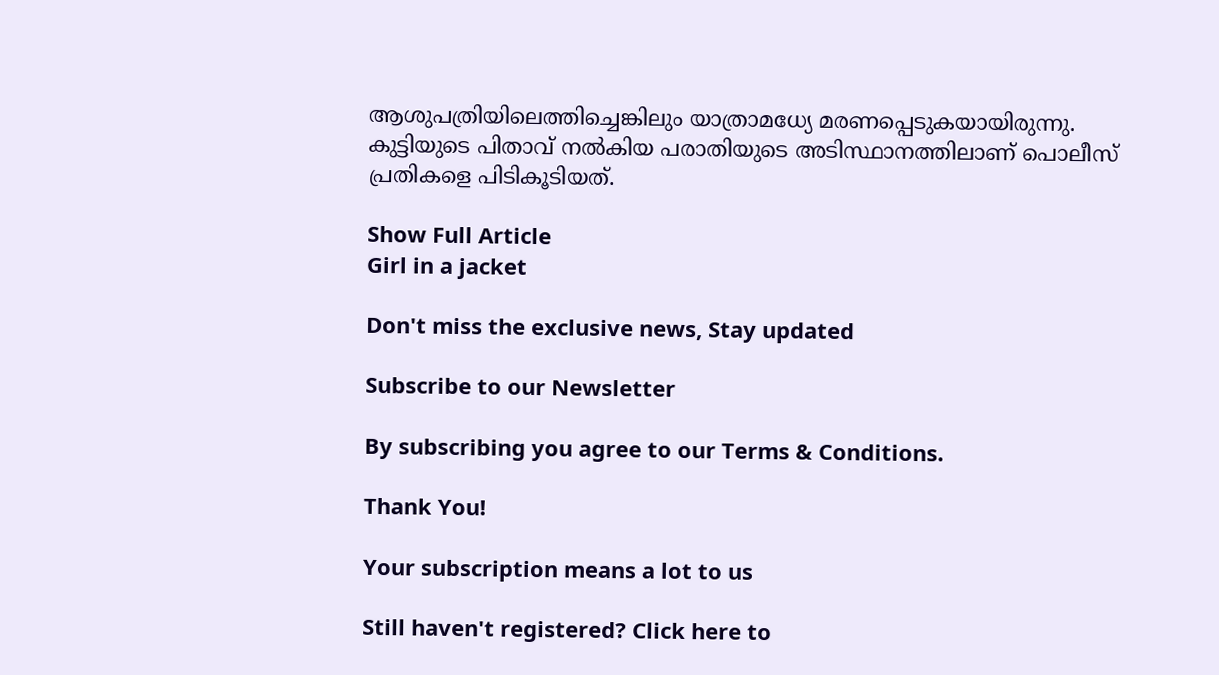ആശുപത്രിയിലെത്തിച്ചെങ്കിലും യാത്രാമധ്യേ മരണപ്പെടുകയായിരുന്നു. കുട്ടിയുടെ പിതാവ് നൽകിയ പരാതിയുടെ അടിസ്ഥാനത്തിലാണ് പൊലീസ് പ്രതികളെ പിടികൂടിയത്.

Show Full Article
Girl in a jacket

Don't miss the exclusive news, Stay updated

Subscribe to our Newsletter

By subscribing you agree to our Terms & Conditions.

Thank You!

Your subscription means a lot to us

Still haven't registered? Click here to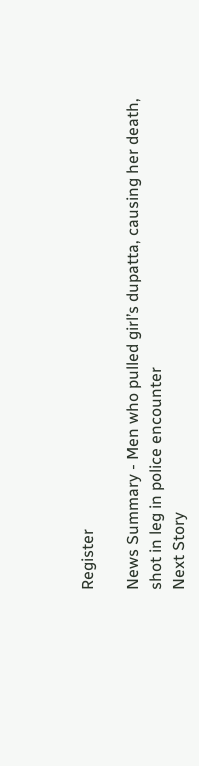Register

News Summary - Men who pulled girl’s dupatta, causing her death, shot in leg in police encounter
Next Story